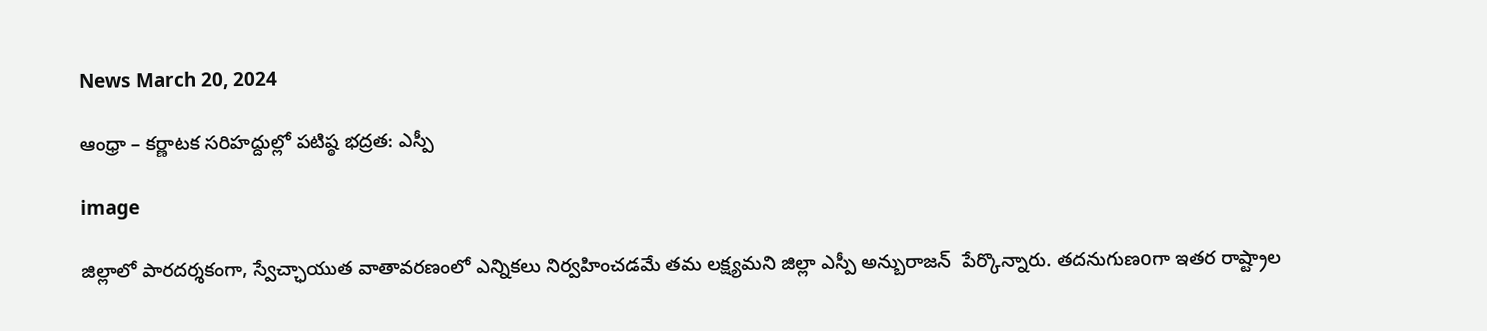News March 20, 2024

ఆంధ్రా – కర్ణాటక సరిహద్దుల్లో పటిష్ఠ భద్రత: ఎస్పీ

image

జిల్లాలో పారదర్శకంగా, స్వేచ్ఛాయుత వాతావరణంలో ఎన్నికలు నిర్వహించడమే తమ లక్ష్యమని జిల్లా ఎస్పీ అన్బురాజన్  పేర్కొన్నారు. తదనుగుణoగా ఇతర రాష్ట్రాల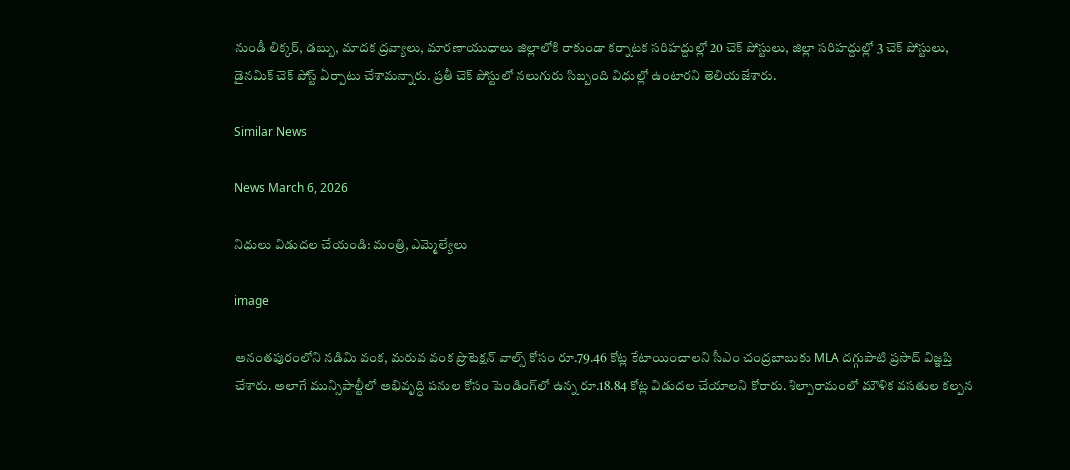నుండీ లిక్కర్, డబ్బు, మాదక ద్రవ్యాలు, మారణాయుధాలు జిల్లాలోకి రాకుండా కర్నాటక సరిహద్దుల్లో 20 చెక్ పోస్టులు, జిల్లా సరిహద్దుల్లో 3 చెక్ పోస్టులు, డైనమిక్ చెక్ పోస్ట్ ఏర్పాటు చేశామన్నారు. ప్రతీ చెక్ పోస్టులో నలుగురు సిబ్బంది విధుల్లో ఉంటారని తెలియజేశారు.

Similar News

News March 6, 2026

నిధులు విడుదల చేయండి: మంత్రి, ఎమ్మెల్యేలు

image

అనంతపురంలోని నడిమి వంక, మరువ వంక ప్రొటెక్షన్ వాల్స్ కోసం రూ.79.46 కోట్ల కేటాయించాలని సీఎం చంద్రబాబుకు MLA దగ్గుపాటి ప్రసాద్ విజ్ఞప్తి చేశారు. అలాగే మున్సిపాల్టీలో అభివృద్ధి పనుల కోసం పెండింగ్‌లో ఉన్న రూ.18.84 కోట్ల విడుదల చేయాలని కోరారు. శిల్పారామంలో మౌళిక వసతుల కల్పన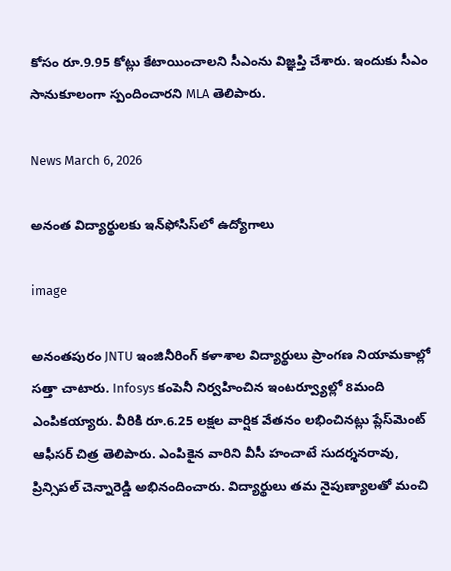కోసం రూ.9.95 కోట్లు కేటాయించాలని సీఎంను విజ్ఞప్తి చేశారు. ఇందుకు సీఎం సానుకూలంగా స్పందించారని MLA తెలిపారు.

News March 6, 2026

అనంత విద్యార్థులకు ఇన్‌ఫోసిస్‌లో ఉద్యోగాలు

image

అనంతపురం JNTU ఇంజినీరింగ్ కళాశాల విద్యార్థులు ప్రాంగణ నియామకాల్లో సత్తా చాటారు. Infosys కంపెనీ నిర్వహించిన ఇంటర్వ్యూల్లో 8మంది ఎంపికయ్యారు. వీరికి రూ.6.25 లక్షల వార్షిక వేతనం లభించినట్లు ప్లేస్‌మెంట్ ఆఫీసర్ చిత్ర తెలిపారు. ఎంపికైన వారిని వీసీ హంచాటే సుదర్శనరావు, ప్రిన్సిపల్ చెన్నారెడ్డి అభినందించారు. విద్యార్థులు తమ నైపుణ్యాలతో మంచి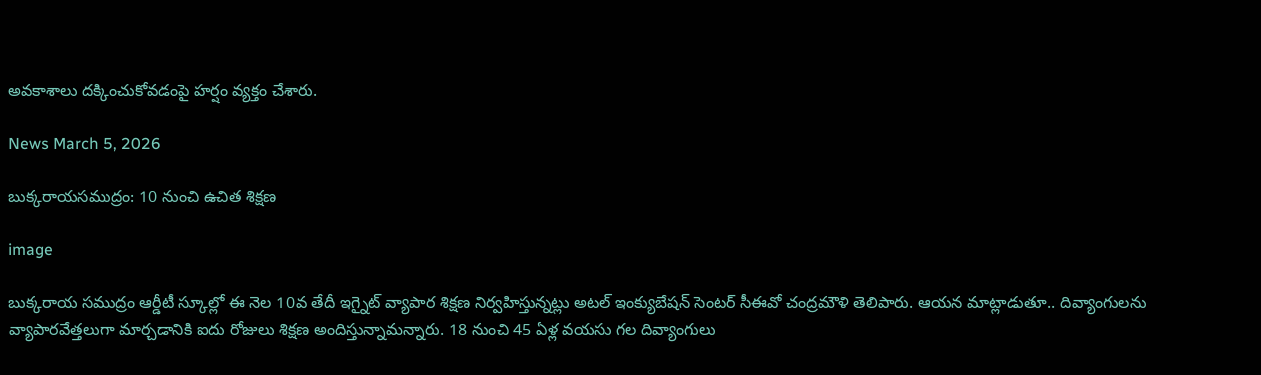అవకాశాలు దక్కించుకోవడంపై హర్షం వ్యక్తం చేశారు.

News March 5, 2026

బుక్కరాయసముద్రం: 10 నుంచి ఉచిత శిక్షణ

image

బుక్కరాయ సముద్రం ఆర్డీటీ స్కూల్లో ఈ నెల 10వ తేదీ ఇగ్నైట్ వ్యాపార శిక్షణ నిర్వహిస్తున్నట్లు అటల్ ఇంక్యుబేషన్ సెంటర్ సీఈవో చంద్రమౌళి తెలిపారు. ఆయన మాట్లాడుతూ.. దివ్యాంగులను వ్యాపారవేత్తలుగా మార్చడానికి ఐదు రోజులు శిక్షణ అందిస్తున్నామన్నారు. 18 నుంచి 45 ఏళ్ల వయసు గల దివ్యాంగులు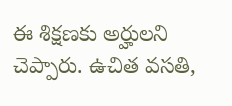ఈ శిక్షణకు అర్హులని చెప్పారు. ఉచిత వసతి,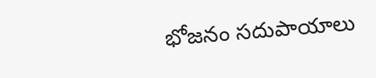భోజనం సదుపాయాలు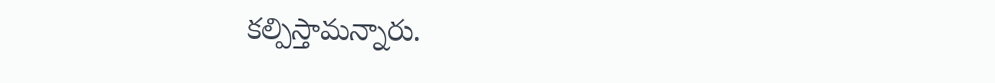కల్పిస్తామన్నారు.